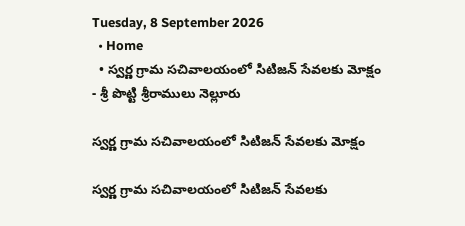Tuesday, 8 September 2026
  • Home
  • స్వర్ణ గ్రామ సచివాలయంలో సిటిజన్ సేవలకు మోక్షం
- శ్రీ పొట్టి శ్రీరాములు నెల్లూరు

స్వర్ణ గ్రామ సచివాలయంలో సిటిజన్ సేవలకు మోక్షం

స్వర్ణ గ్రామ సచివాలయంలో సిటిజన్ సేవలకు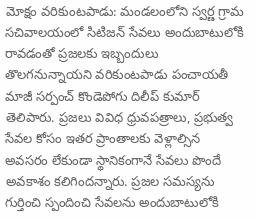మోక్షం వరికుంటపాడు: మండలంలోని స్వర్ణ గ్రామ సచివాలయంలో సిటిజన్ సేవలు అందుబాటులోకి రావడంతో ప్రజలకు ఇబ్బందులు తొలగనున్నాయని వరికుంటపాడు పంచాయతీ మాజీ సర్పంచ్ కొండెపోగు దిలీప్ కుమార్ తెలిపారు. ప్రజలు వివిధ ధ్రువపత్రాలు, ప్రభుత్వ సేవల కోసం ఇతర ప్రాంతాలకు వెళ్లాల్సిన అవసరం లేకుండా స్థానికంగానే సేవలు పొందే అవకాశం కలిగిందన్నారు. ప్రజల సమస్యను గుర్తించి స్పందించి సేవలను అందుబాటులోకి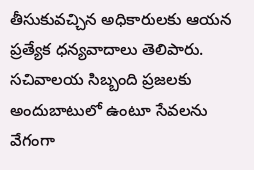తీసుకువచ్చిన అధికారులకు ఆయన ప్రత్యేక ధన్యవాదాలు తెలిపారు. సచివాలయ సిబ్బంది ప్రజలకు అందుబాటులో ఉంటూ సేవలను వేగంగా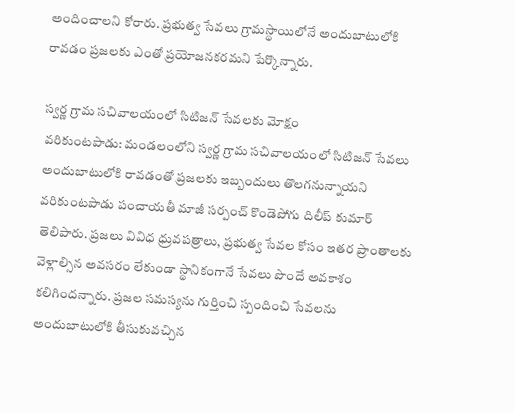అందించాలని కోరారు. ప్రభుత్వ సేవలు గ్రామస్థాయిలోనే అందుబాటులోకి రావడం ప్రజలకు ఎంతో ప్రయోజనకరమని పేర్కొన్నారు.

స్వర్ణ గ్రామ సచివాలయంలో సిటిజన్ సేవలకు మోక్షం
వరికుంటపాడు: మండలంలోని స్వర్ణ గ్రామ సచివాలయంలో సిటిజన్ సేవలు అందుబాటులోకి రావడంతో ప్రజలకు ఇబ్బందులు తొలగనున్నాయని వరికుంటపాడు పంచాయతీ మాజీ సర్పంచ్ కొండెపోగు దిలీప్ కుమార్ తెలిపారు. ప్రజలు వివిధ ధ్రువపత్రాలు, ప్రభుత్వ సేవల కోసం ఇతర ప్రాంతాలకు వెళ్లాల్సిన అవసరం లేకుండా స్థానికంగానే సేవలు పొందే అవకాశం కలిగిందన్నారు. ప్రజల సమస్యను గుర్తించి స్పందించి సేవలను అందుబాటులోకి తీసుకువచ్చిన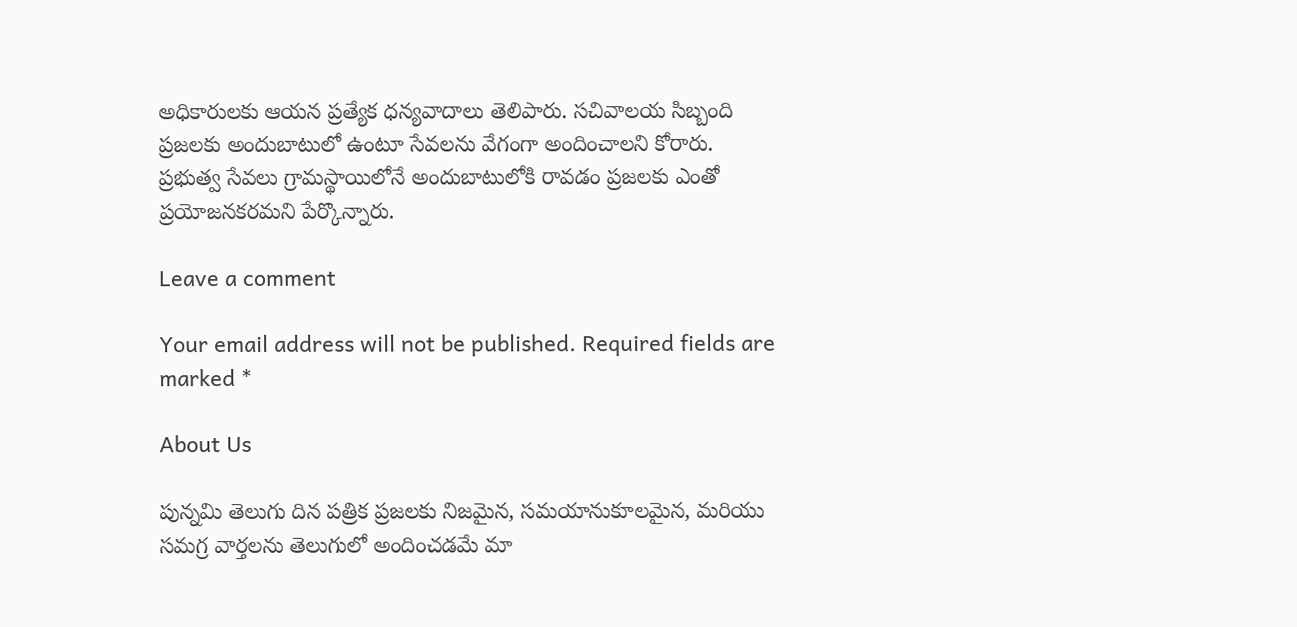అధికారులకు ఆయన ప్రత్యేక ధన్యవాదాలు తెలిపారు. సచివాలయ సిబ్బంది ప్రజలకు అందుబాటులో ఉంటూ సేవలను వేగంగా అందించాలని కోరారు. ప్రభుత్వ సేవలు గ్రామస్థాయిలోనే అందుబాటులోకి రావడం ప్రజలకు ఎంతో ప్రయోజనకరమని పేర్కొన్నారు.

Leave a comment

Your email address will not be published. Required fields are marked *

About Us

పున్నమి తెలుగు దిన పత్రిక ప్రజలకు నిజమైన, సమయానుకూలమైన, మరియు సమగ్ర వార్తలను తెలుగులో అందించడమే మా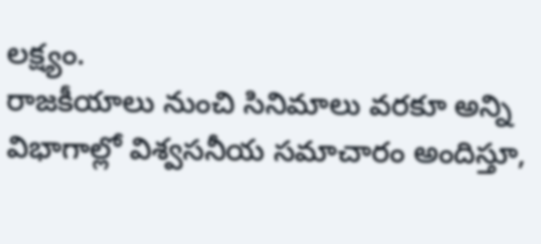లక్ష్యం.
రాజకీయాలు నుంచి సినిమాలు వరకూ అన్ని విభాగాల్లో విశ్వసనీయ సమాచారం అందిస్తూ,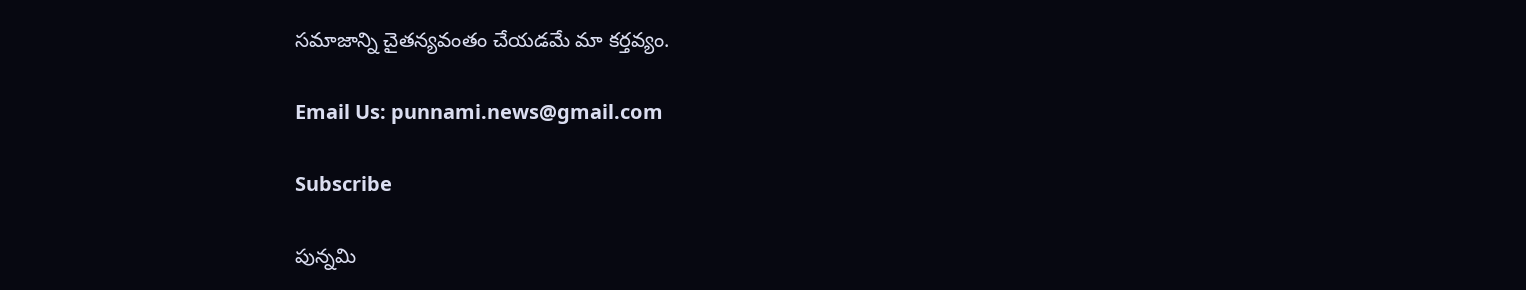సమాజాన్ని చైతన్యవంతం చేయడమే మా కర్తవ్యం.

Email Us: punnami.news@gmail.com

Subscribe

పున్నమి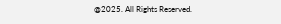@2025. All Rights Reserved.